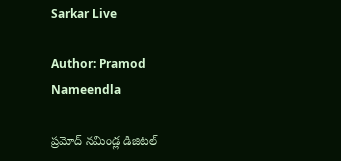Sarkar Live

Author: Pramod Nameendla

ప్ర‌మోద్ న‌మిండ్ల‌ డిజిట‌ల్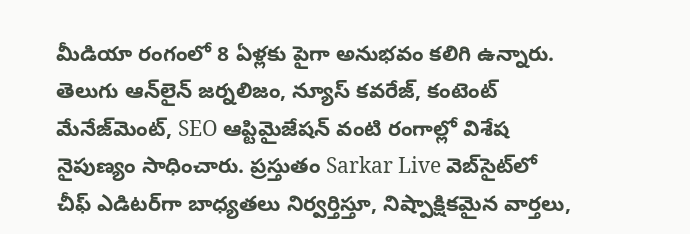మీడియా రంగంలో 8 ఏళ్లకు పైగా అనుభ‌వం కలిగి ఉన్నారు. తెలుగు ఆన్‌లైన్‌ జర్నలిజం, న్యూస్ కవరేజ్‌, కంటెంట్ మేనేజ్‌మెంట్‌, SEO ఆప్టిమైజేషన్‌ వంటి రంగాల్లో విశేష నైపుణ్యం సాధించారు. ప్రస్తుతం Sarkar Live వెబ్‌సైట్‌లో చీఫ్ ఎడిటర్‌గా బాధ్యతలు నిర్వర్తిస్తూ, నిష్పాక్షికమైన వార్తలు,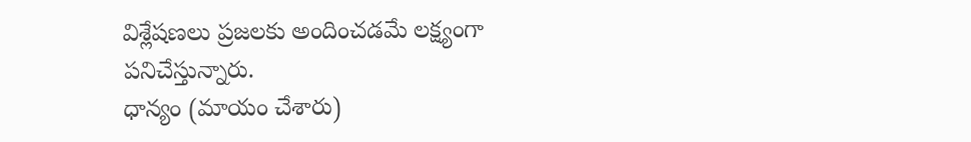విశ్లేషణలు ప్రజలకు అందించడమే లక్ష్యంగా పనిచేస్తున్నారు.
ధాన్యం (మాయం చేశారు)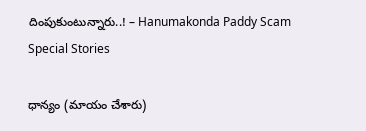దింపుకుంటున్నారు..! – Hanumakonda Paddy Scam
Special Stories

ధాన్యం (మాయం చేశారు)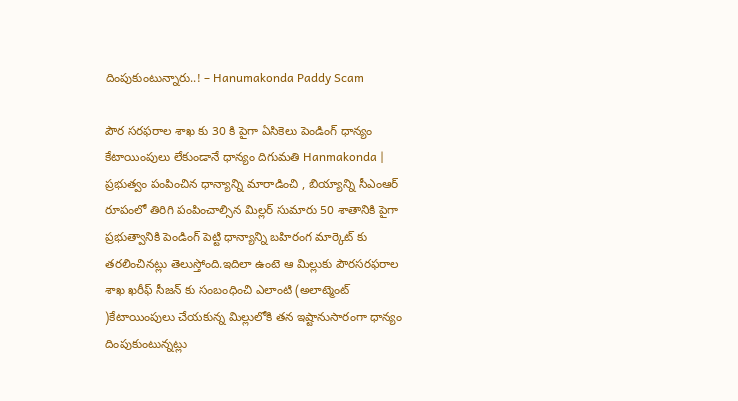దింపుకుంటున్నారు..! – Hanumakonda Paddy Scam

పౌర సరఫరాల శాఖ కు 30 కి పైగా ఏసికెలు పెండింగ్ ధాన్యం కేటాయింపులు లేకుండానే ధాన్యం దిగుమతి Hanmakonda | ప్రభుత్వం పంపించిన ధాన్యాన్ని మారాడించి , బియ్యాన్ని సీఎంఆర్ రూపంలో తిరిగి పంపించాల్సిన మిల్లర్ సుమారు 50 శాతానికి పైగా ప్రభుత్వానికి పెండింగ్ పెట్టి ధాన్యాన్ని బహిరంగ మార్కెట్ కు తరలించినట్లు తెలుస్తోంది.ఇదిలా ఉంటె ఆ మిల్లుకు పౌరసరఫరాల శాఖ ఖరీఫ్ సీజన్ కు సంబంధించి ఎలాంటి (అలాట్మెంట్ )కేటాయింపులు చేయకున్న మిల్లులోకి తన ఇష్టానుసారంగా ధాన్యం దింపుకుంటున్నట్లు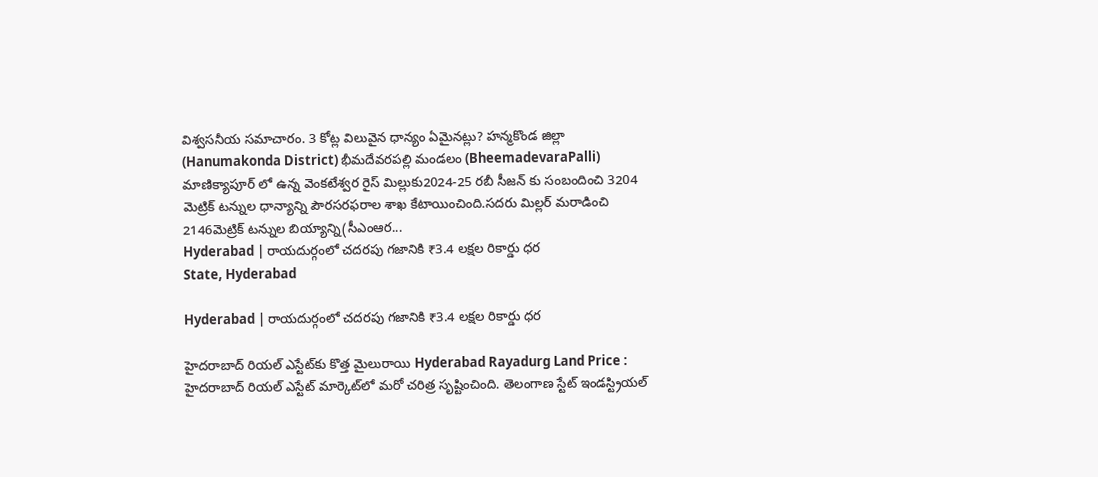విశ్వసనీయ సమాచారం. 3 కోట్ల విలువైన ధాన్యం ఏమైనట్లు? హన్మకొండ జిల్లా (Hanumakonda District) భీమదేవరపల్లి మండలం (BheemadevaraPalli) మాణిక్యాపూర్ లో ఉన్న వెంకటేశ్వర రైస్ మిల్లుకు2024-25 రబీ సీజన్ కు సంబందించి 3204 మెట్రిక్ టన్నుల ధాన్యాన్ని పౌరసరఫరాల శాఖ కేటాయించింది.సదరు మిల్లర్ మరాడించి 2146మెట్రిక్ టన్నుల బియ్యాన్ని(సీఎంఆర...
Hyderabad | రాయదుర్గంలో చదరపు గజానికి ₹3.4 లక్షల రికార్డు ధర
State, Hyderabad

Hyderabad | రాయదుర్గంలో చదరపు గజానికి ₹3.4 లక్షల రికార్డు ధర

హైదరాబాద్ రియల్ ఎస్టేట్‌కు కొత్త మైలురాయి Hyderabad Rayadurg Land Price : హైదరాబాద్ రియల్ ఎస్టేట్‌ మార్కెట్‌లో మరో చరిత్ర సృష్టించింది. తెలంగాణ స్టేట్ ఇండస్ట్రియల్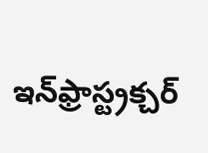ఇన్‌ఫ్రాస్ట్రక్చర్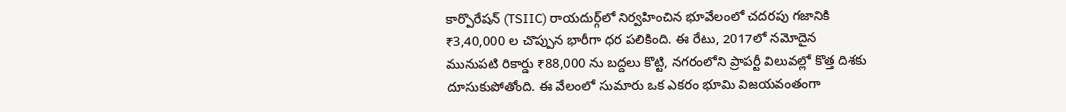కార్పొరేషన్ (TSIIC) రాయదుర్గ్‌లో నిర్వహించిన భూవేలంలో చదరపు గజానికి ₹3,40,000 ల చొప్పున భారీగా ధర పలికింది. ఈ రేటు, 2017లో నమోదైన మునుపటి రికార్డు ₹88,000 ను బద్దలు కొట్టి, నగరంలోని ప్రాపర్టీ విలువల్లో కొత్త దిశకు దూసుకుపోతోంది. ఈ వేలంలో సుమారు ఒక ఎకరం భూమి విజయవంతంగా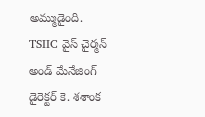అమ్ముడైంది. TSIIC వైస్ చైర్మన్ అండ్‌ మేనేజింగ్ డైరెక్టర్ కె. శశాంక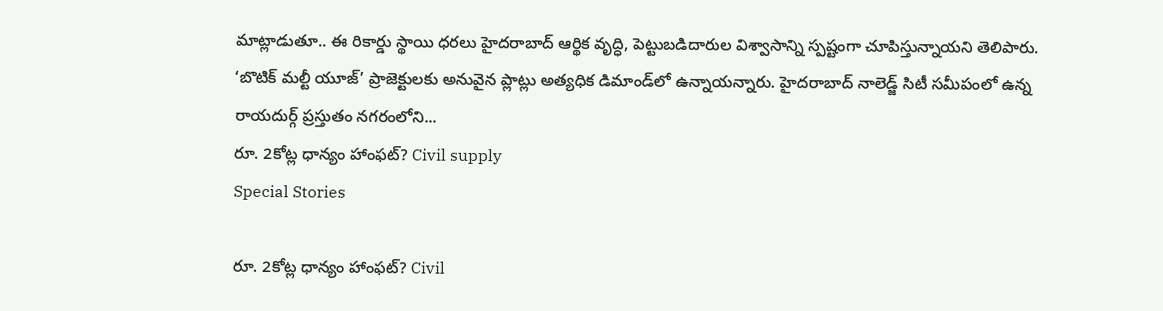మాట్లాడుతూ.. ఈ రికార్డు స్థాయి ధరలు హైదరాబాద్ ఆర్థిక వృద్ధి, పెట్టుబడిదారుల విశ్వాసాన్ని స్పష్టంగా చూపిస్తున్నాయని తెలిపారు. ‘బొటిక్ మల్టీ యూజ్’ ప్రాజెక్టులకు అనువైన ప్లాట్లు అత్యధిక డిమాండ్‌లో ఉన్నాయన్నారు. హైదరాబాద్ నాలెడ్జ్ సిటీ స‌మీపంలో ఉన్న రాయదుర్గ్‌ ప్రస్తుతం నగరంలోని...
రూ. 2కోట్ల ధాన్యం హాంఫట్? Civil supply
Special Stories

రూ. 2కోట్ల ధాన్యం హాంఫట్? Civil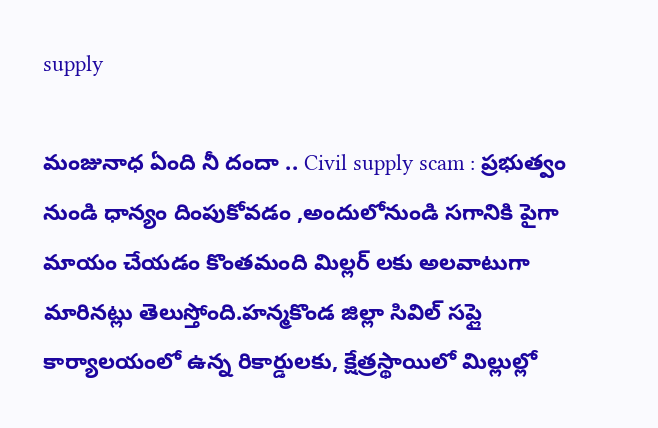supply

మంజునాధ ఏంది నీ దందా .. Civil supply scam : ప్రభుత్వం నుండి ధాన్యం దింపుకోవడం ,అందులోనుండి సగానికి పైగా మాయం చేయడం కొంతమంది మిల్లర్ లకు అలవాటుగా మారినట్లు తెలుస్తోంది.హన్మకొండ జిల్లా సివిల్ సప్లై కార్యాలయంలో ఉన్న రికార్డులకు, క్షేత్రస్థాయిలో మిల్లుల్లో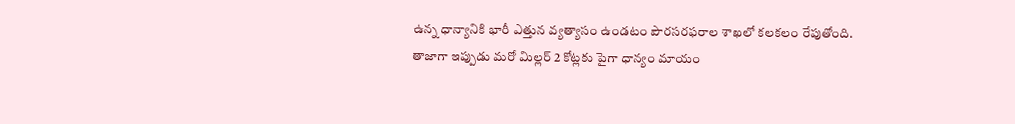ఉన్న ధాన్యానికి భారీ ఎత్తున వ్యత్యాసం ఉండటం పౌరసరఫరాల శాఖలో కలకలం రేపుతోంది. తాజాగా ఇప్పుడు మరో మిల్లర్ 2 కోట్లకు పైగా ధాన్యం మాయం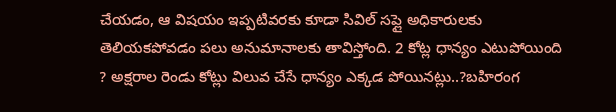చేయడం, ఆ విషయం ఇప్పటివరకు కూడా సివిల్ సప్లై అధికారులకు తెలియకపోవడం పలు అనుమానాలకు తావిస్తోంది. 2 కోట్ల ధాన్యం ఎటుపోయింది ? అక్షరాల రెండు కోట్లు విలువ చేసే ధాన్యం ఎక్కడ పోయినట్లు..?బహిరంగ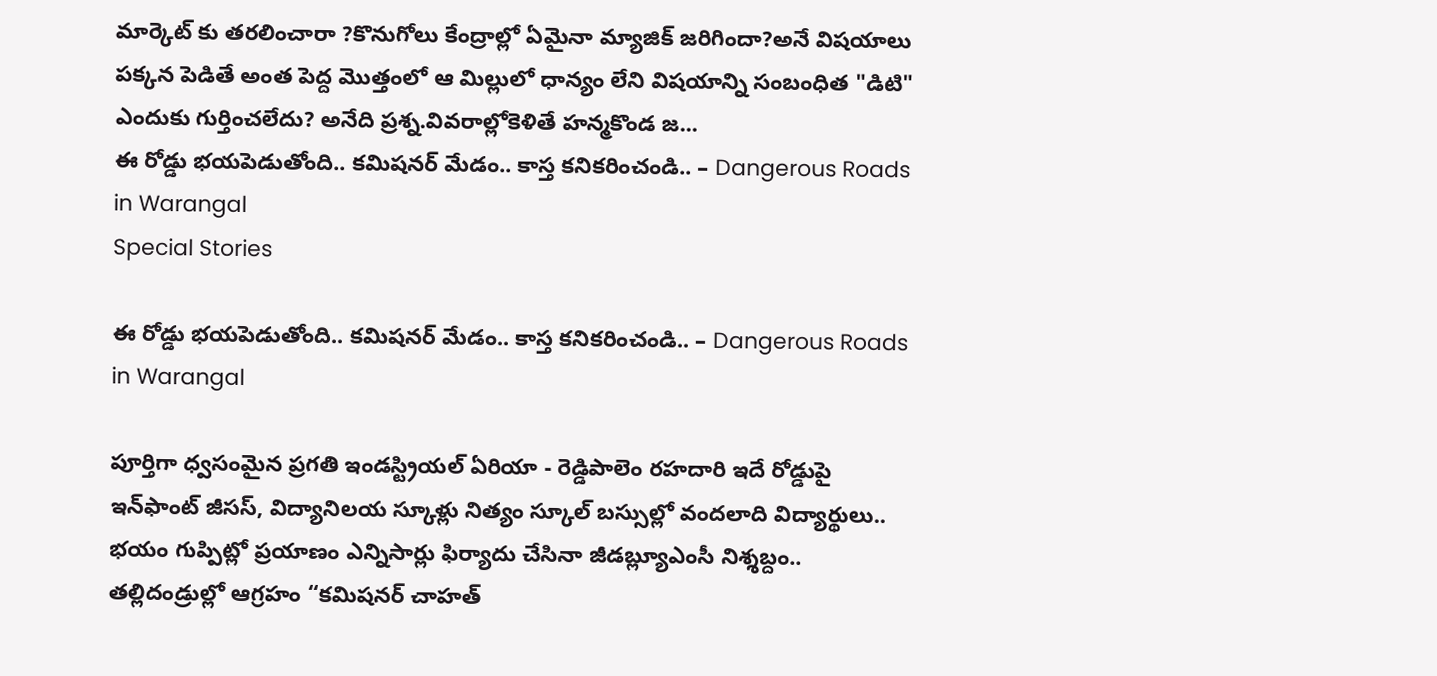మార్కెట్ కు తరలించారా ?కొనుగోలు కేంద్రాల్లో ఏమైనా మ్యాజిక్ జరిగిందా?అనే విషయాలు పక్కన పెడితే అంత పెద్ద మొత్తంలో ఆ మిల్లులో ధాన్యం లేని విషయాన్ని సంబంధిత "డిటి" ఎందుకు గుర్తించలేదు? అనేది ప్రశ్న.వివరాల్లోకెళితే హన్మకొండ జ...
ఈ రోడ్డు భ‌య‌పెడుతోంది.. కమిషనర్ మేడం.. కాస్త‌ కనికరించండి.. – Dangerous Roads in Warangal
Special Stories

ఈ రోడ్డు భ‌య‌పెడుతోంది.. కమిషనర్ మేడం.. కాస్త‌ కనికరించండి.. – Dangerous Roads in Warangal

పూర్తిగా ధ్వ‌సంమైన ప్ర‌గ‌తి ఇండ‌స్ట్రియ‌ల్ ఏరియా - రెడ్డిపాలెం ర‌హ‌దారి ఇదే రోడ్డుపై ఇన్‌ఫాంట్ జీసస్‌, విద్యానిలయ స్కూళ్లు నిత్యం స్కూల్ బ‌స్సుల్లో వంద‌లాది విద్యార్థులు.. భ‌యం గుప్పిట్లో ప్ర‌యాణం ఎన్నిసార్లు ఫిర్యాదు చేసినా జీడ‌బ్ల్యూఎంసీ నిశ్శబ్దం.. తల్లిదండ్రుల్లో ఆగ్రహం “కమిషనర్‌ చాహత్‌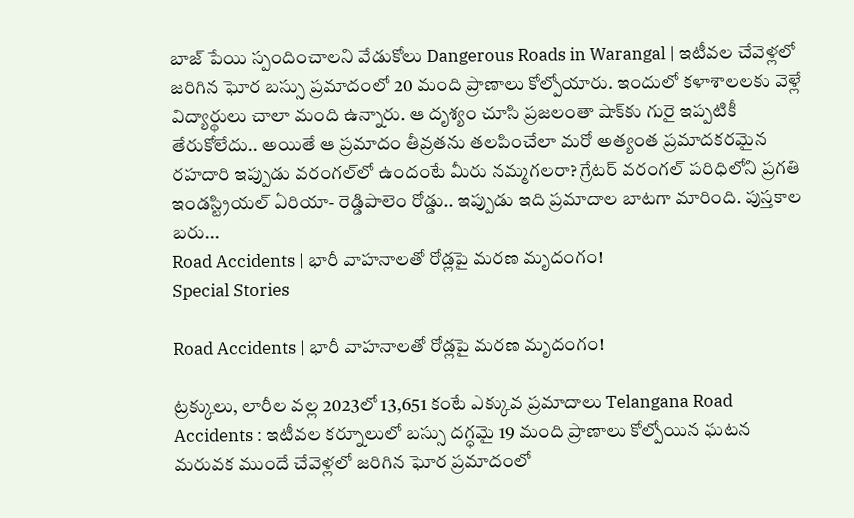బాజ్‌ పేయి స్పందించాల‌ని వేడుకోలు Dangerous Roads in Warangal | ఇటీవల చేవెళ్లలో జరిగిన ఘోర బస్సు ప్రమాదంలో 20 మంది ప్రాణాలు కోల్పోయారు. ఇందులో క‌ళాశాల‌ల‌కు వెళ్లే విద్యార్థులు చాలా మంది ఉన్నారు. ఆ దృశ్యం చూసి ప్రజలంతా షాక్‌కు గురై ఇప్ప‌టికీ తేరుకోలేదు.. అయితే ఆ ప్రమాదం తీవ్ర‌త‌ను తలపించేలా మరో అత్యంత ప్రమాద‌క‌ర‌మైన ర‌హ‌దారి ఇప్పుడు వరంగల్‌లో ఉందంటే మీరు నమ్మగలరా? గ్రేటర్‌ వరంగల్‌ పరిధిలోని ప్ర‌గ‌తి ఇండస్ట్రియ‌ల్ ఏరియా- రెడ్డిపాలెం రోడ్డు.. ఇప్పుడు ఇది ప్రమాదాల బాటగా మారింది. పుస్తకాల బరు...
Road Accidents | భారీ వాహనాలతో రోడ్లపై మరణ మృదంగం!
Special Stories

Road Accidents | భారీ వాహనాలతో రోడ్లపై మరణ మృదంగం!

ట్ర‌క్కులు, లారీల వ‌ల్ల‌ 2023లో 13,651 కంటే ఎక్కువ ప్రమాదాలు Telangana Road Accidents : ఇటీవ‌ల క‌ర్నూలులో బస్సు ద‌గ్ధ‌మై 19 మంది ప్రాణాలు కోల్పోయిన ఘ‌ట‌న మ‌రువక ముందే చేవెళ్లలో జరిగిన ఘోర ప్రమాదంలో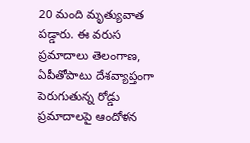20 మంది మృత్యువాత ప‌డ్డారు. ఈ వ‌రుస‌ ప్రమాదాలు తెలంగాణ, ఏపీతోపాటు దేశ‌వ్యాప్తంగా పెరుగుతున్న రోడ్డు ప్రమాదాలపై ఆందోళ‌న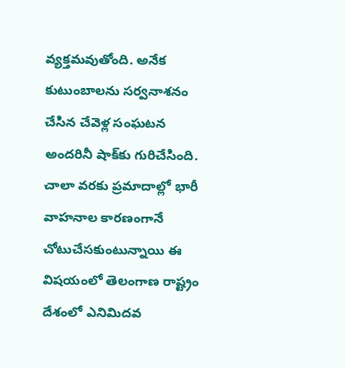వ్య‌క్త‌మ‌వుతోంది. అనేక కుటుంబాలను సర్వనాశనం చేసిన చేవెళ్ల‌ సంఘటన అంద‌రినీ షాక్‌కు గురిచేసింది. చాలా వ‌ర‌కు ప్ర‌మాదాల్లో భారీ వాహనాల కార‌ణంగానే చోటుచేస‌కుంటున్నాయి ఈ విష‌యంలో తెలంగాణ రాష్ట్రం దేశంలో ఎనిమిదవ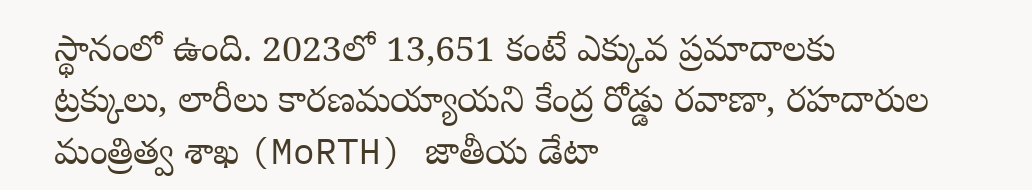స్థానంలో ఉంది. 2023లో 13,651 కంటే ఎక్కువ ప్రమాదాలకు ట్రక్కులు, లారీలు కారణమయ్యాయని కేంద్ర రోడ్డు రవాణా, రహదారుల మంత్రిత్వ శాఖ (MoRTH) జాతీయ డేటా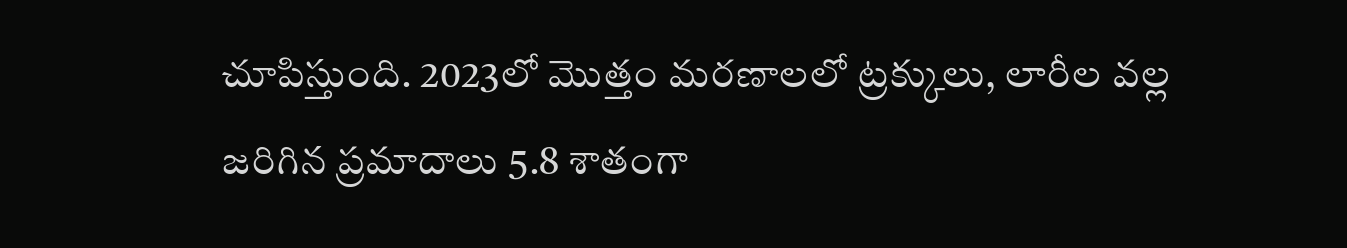చూపిస్తుంది. 2023లో మొత్తం మరణాలలో ట్రక్కులు, లారీల వల్ల జరిగిన ప్రమాదాలు 5.8 శాతంగా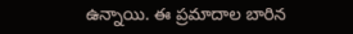ఉన్నాయి. ఈ ప్రమాదాల బారిన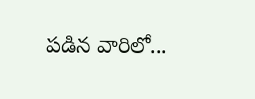పడిన వారిలో...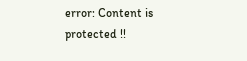error: Content is protected !!